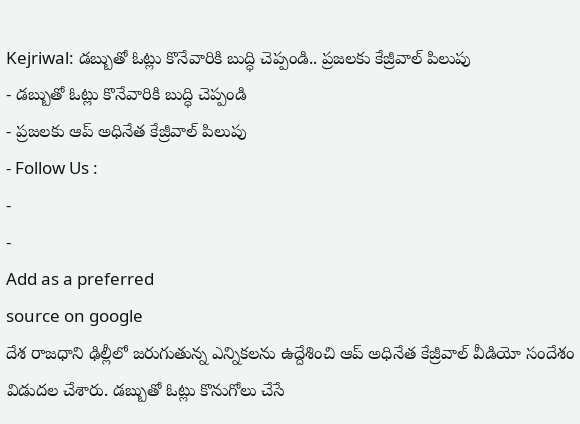Kejriwal: డబ్బుతో ఓట్లు కొనేవారికి బుద్ధి చెప్పండి.. ప్రజలకు కేజ్రీవాల్ పిలుపు
- డబ్బుతో ఓట్లు కొనేవారికి బుద్ధి చెప్పండి
- ప్రజలకు ఆప్ అధినేత కేజ్రీవాల్ పిలుపు
- Follow Us :
-
-
Add as a preferred
source on google
దేశ రాజధాని ఢిల్లీలో జరుగుతున్న ఎన్నికలను ఉద్దేశించి ఆప్ అధినేత కేజ్రీవాల్ వీడియో సందేశం విడుదల చేశారు. డబ్బుతో ఓట్లు కొనుగోలు చేసే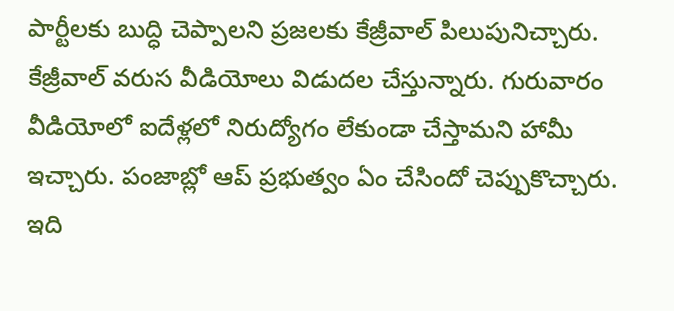పార్టీలకు బుద్ధి చెప్పాలని ప్రజలకు కేజ్రీవాల్ పిలుపునిచ్చారు. కేజ్రీవాల్ వరుస వీడియోలు విడుదల చేస్తున్నారు. గురువారం వీడియోలో ఐదేళ్లలో నిరుద్యోగం లేకుండా చేస్తామని హామీ ఇచ్చారు. పంజాబ్లో ఆప్ ప్రభుత్వం ఏం చేసిందో చెప్పుకొచ్చారు.
ఇది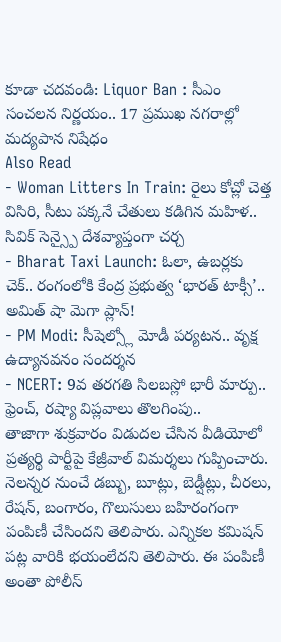కూడా చదవండి: Liquor Ban : సీఎం సంచలన నిర్ణయం.. 17 ప్రముఖ నగరాల్లో మద్యపాన నిషేధం
Also Read
- Woman Litters In Train: రైలు కోచ్లో చెత్త విసిరి, సీటు పక్కనే చేతులు కడిగిన మహిళ.. సివిక్ సెన్స్పై దేశవ్యాప్తంగా చర్చ
- Bharat Taxi Launch: ఓలా, ఉబర్లకు చెక్.. రంగంలోకి కేంద్ర ప్రభుత్వ ‘భారత్ టాక్సీ’.. అమిత్ షా మెగా ప్లాన్!
- PM Modi: సీషెల్స్లో మోడీ పర్యటన.. వృక్ష ఉద్యానవనం సందర్శన
- NCERT: 9వ తరగతి సిలబస్లో భారీ మార్పు.. ఫ్రెంచ్, రష్యా విప్లవాలు తొలగింపు..
తాజాగా శుక్రవారం విడుదల చేసిన వీడియోలో ప్రత్యర్థి పార్టీపై కేజ్రీవాల్ విమర్శలు గుప్పించారు. నెలన్నర నుంచే డబ్బు, బూట్లు, బెడ్షీట్లు, చీరలు, రేషన్, బంగారం, గొలుసులు బహిరంగంగా పంపిణీ చేసిందని తెలిపారు. ఎన్నికల కమిషన్ పట్ల వారికి భయంలేదని తెలిపారు. ఈ పంపిణీ అంతా పోలీస్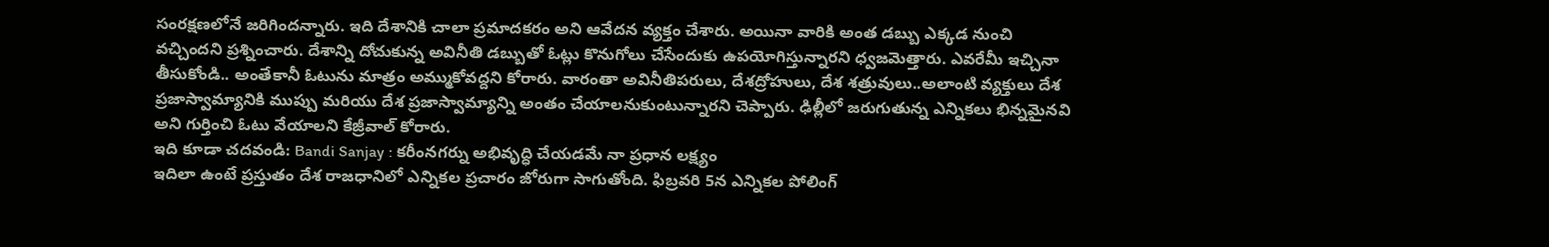సంరక్షణలోనే జరిగిందన్నారు. ఇది దేశానికి చాలా ప్రమాదకరం అని ఆవేదన వ్యక్తం చేశారు. అయినా వారికి అంత డబ్బు ఎక్కడ నుంచి వచ్చిందని ప్రశ్నించారు. దేశాన్ని దోచుకున్న అవినీతి డబ్బుతో ఓట్లు కొనుగోలు చేసేందుకు ఉపయోగిస్తున్నారని ధ్వజమెత్తారు. ఎవరేమీ ఇచ్చినా తీసుకోండి.. అంతేకానీ ఓటును మాత్రం అమ్ముకోవద్దని కోరారు. వారంతా అవినీతిపరులు, దేశద్రోహులు, దేశ శత్రువులు..అలాంటి వ్యక్తులు దేశ ప్రజాస్వామ్యానికి ముప్పు మరియు దేశ ప్రజాస్వామ్యాన్ని అంతం చేయాలనుకుంటున్నారని చెప్పారు. ఢిల్లీలో జరుగుతున్న ఎన్నికలు భిన్నమైనవి అని గుర్తించి ఓటు వేయాలని కేజ్రీవాల్ కోరారు.
ఇది కూడా చదవండి: Bandi Sanjay : కరీంనగర్ను అభివృద్ధి చేయడమే నా ప్రధాన లక్ష్యం
ఇదిలా ఉంటే ప్రస్తుతం దేశ రాజధానిలో ఎన్నికల ప్రచారం జోరుగా సాగుతోంది. ఫిబ్రవరి 5న ఎన్నికల పోలింగ్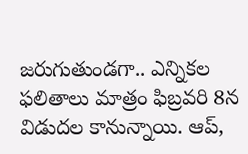జరుగుతుండగా.. ఎన్నికల ఫలితాలు మాత్రం ఫిబ్రవరి 8న విడుదల కానున్నాయి. ఆప్,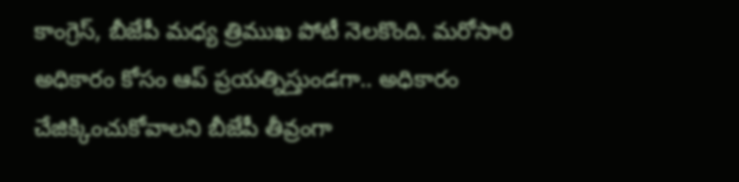కాంగ్రెస్, బీజేపీ మధ్య త్రిముఖ పోటీ నెలకొంది. మరోసారి అధికారం కోసం ఆప్ ప్రయత్నిస్తుండగా.. అధికారం చేజిక్కించుకోవాలని బీజేపీ తీవ్రంగా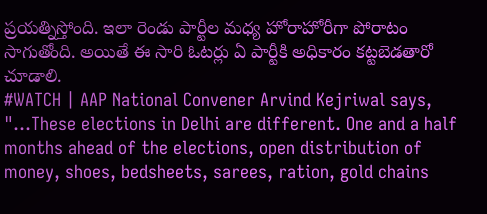ప్రయత్నిస్తోంది. ఇలా రెండు పార్టీల మధ్య హోరాహోరీగా పోరాటం సాగుతోంది. అయితే ఈ సారి ఓటర్లు ఏ పార్టీకి అధికారం కట్టబెడతారో చూడాలి.
#WATCH | AAP National Convener Arvind Kejriwal says, "…These elections in Delhi are different. One and a half months ahead of the elections, open distribution of money, shoes, bedsheets, sarees, ration, gold chains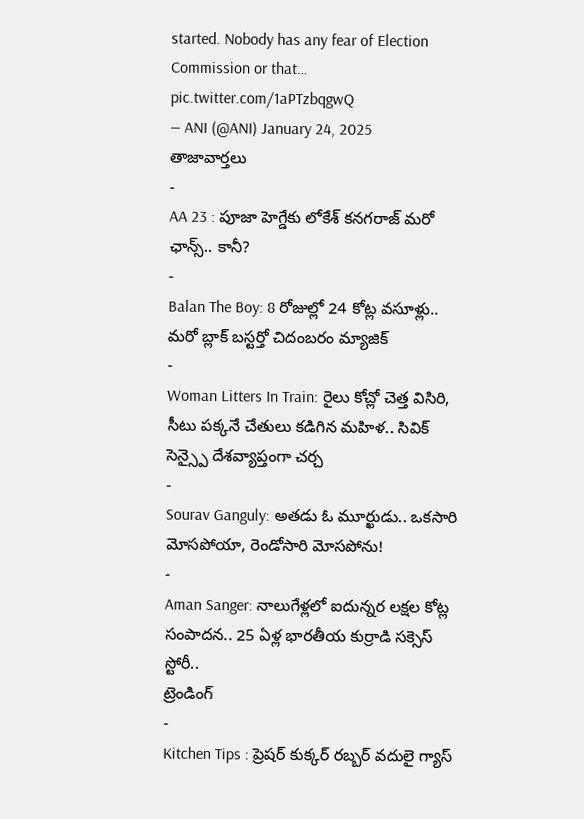started. Nobody has any fear of Election Commission or that… pic.twitter.com/1aPTzbqgwQ
— ANI (@ANI) January 24, 2025
తాజావార్తలు
-
AA 23 : పూజా హెగ్డేకు లోకేశ్ కనగరాజ్ మరో ఛాన్స్.. కానీ?
-
Balan The Boy: 8 రోజుల్లో 24 కోట్ల వసూళ్లు.. మరో బ్లాక్ బస్టర్తో చిదంబరం మ్యాజిక్
-
Woman Litters In Train: రైలు కోచ్లో చెత్త విసిరి, సీటు పక్కనే చేతులు కడిగిన మహిళ.. సివిక్ సెన్స్పై దేశవ్యాప్తంగా చర్చ
-
Sourav Ganguly: అతడు ఓ మూర్ఖుడు.. ఒకసారి మోసపోయా, రెండోసారి మోసపోను!
-
Aman Sanger: నాలుగేళ్లలో ఐదున్నర లక్షల కోట్ల సంపాదన.. 25 ఏళ్ల భారతీయ కుర్రాడి సక్సెస్ స్టోరీ..
ట్రెండింగ్
-
Kitchen Tips : ప్రెషర్ కుక్కర్ రబ్బర్ వదులై గ్యాస్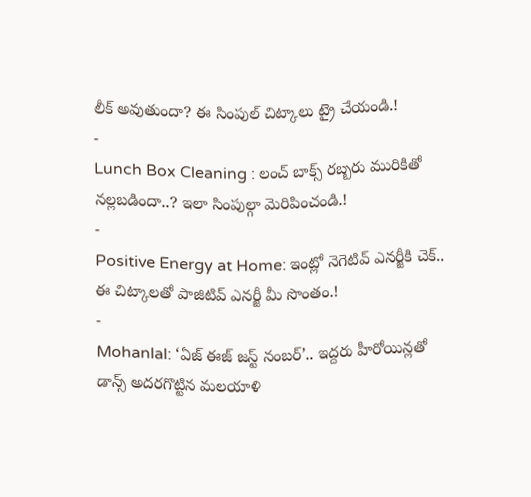లీక్ అవుతుందా? ఈ సింపుల్ చిట్కాలు ట్రై చేయండి.!
-
Lunch Box Cleaning : లంచ్ బాక్స్ రబ్బరు మురికితో నల్లబడిందా..? ఇలా సింపుల్గా మెరిపించండి.!
-
Positive Energy at Home: ఇంట్లో నెగెటివ్ ఎనర్జీకి చెక్.. ఈ చిట్కాలతో పాజిటివ్ ఎనర్జీ మీ సొంతం.!
-
Mohanlal: ‘ఏజ్ ఈజ్ జస్ట్ నంబర్’.. ఇద్దరు హీరోయిన్లతో డాన్స్ అదరగొట్టిన మలయాళి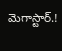మెగాస్టార్.!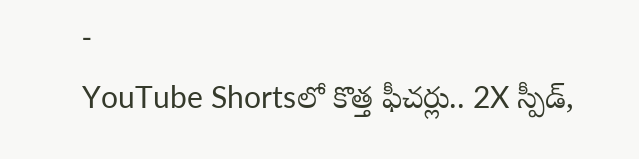-
YouTube Shortsలో కొత్త ఫీచర్లు.. 2X స్పీడ్,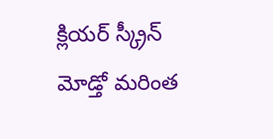క్లియర్ స్క్రీన్ మోడ్తో మరింత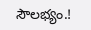సౌలభ్యం.!